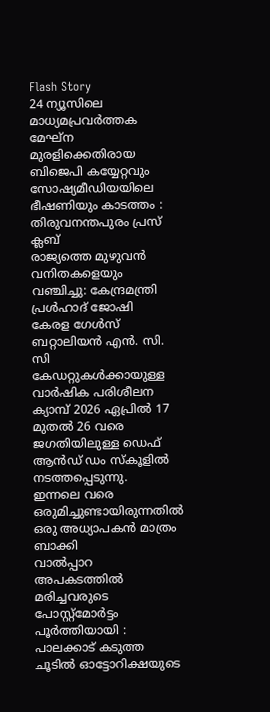Flash Story
24 ന്യൂസിലെ മാധ്യമപ്രവര്‍ത്തക മേഘ്‌ന മുരളിക്കെതിരായ ബിജെപി കയ്യേറ്റവും സോഷ്യമീഡിയയിലെ ഭീഷണിയും കാടത്തം : തിരുവനന്തപുരം പ്രസ് ക്ലബ്
രാജ്യത്തെ മുഴുവൻ വനിതകളെയും വഞ്ചിച്ചു: കേന്ദ്രമന്ത്രി പ്രൾഹാദ് ജോഷി
കേരള ഗേൾസ് ബറ്റാലിയൻ എൻ. സി. സി കേഡറ്റുകൾക്കായുള്ള വാർഷിക പരിശീലന ക്യാമ്പ് 2026 ഏപ്രിൽ 17 മുതൽ 26 വരെ ജഗതിയിലുള്ള ഡെഫ് ആൻഡ് ഡം സ്‌കൂളിൽ നടത്തപ്പെടുന്നു.
ഇന്നലെ വരെ ഒരുമിച്ചുണ്ടായിരുന്നതിൽ ഒരു അധ്യാപകൻ മാത്രം ബാക്കി
വാൽപ്പാറ അപകടത്തിൽ മരിച്ചവരുടെ പോസ്റ്റ്മോർട്ടം പൂർത്തിയായി :
പാലക്കാട്‌ കടുത്ത ചൂടിൽ ഓട്ടോറിക്ഷയുടെ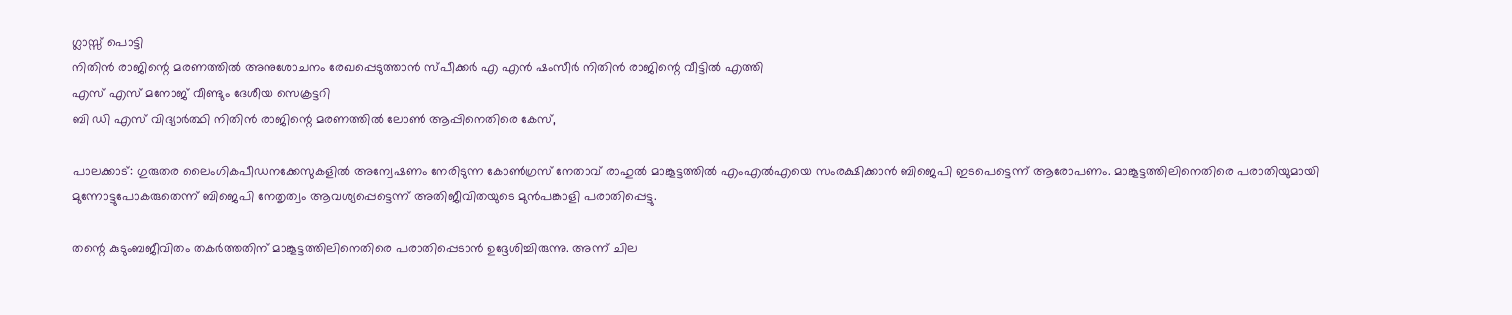ഗ്ലാസ്സ് പൊട്ടി
നിതിൻ രാജിന്റെ മരണത്തിൽ അനുശോചനം രേഖപ്പെടുത്താൻ സ്പീക്കർ എ എൻ ഷംസീർ നിതിൻ രാജിന്റെ വീട്ടിൽ എത്തി
എസ് എസ് മനോജ്‌ വീണ്ടും ദേശീയ സെക്രട്ടറി
ബി ഡി എസ് വിദ്യാർത്ഥി നിതിൻ രാജിന്റെ മരണത്തിൽ ലോൺ ആപ്പിനെതിരെ കേസ്,

പാലക്കാട്: ഗുരുതര ലൈംഗികപീഡനക്കേസുകളിൽ അന്വേഷണം നേരിടുന്ന കോൺഗ്രസ് നേതാവ് രാഹുൽ മാങ്കൂട്ടത്തിൽ എംഎൽഎയെ സംരക്ഷിക്കാൻ ബിജെപി ഇടപെട്ടെന്ന് ആരോപണം. മാങ്കൂട്ടത്തിലിനെതിരെ പരാതിയുമായി മുന്നോട്ടുപോകരുതെന്ന് ബിജെപി നേതൃത്വം ആവശ്യപ്പെട്ടെന്ന് അതിജീവിതയുടെ മുൻപങ്കാളി പരാതിപ്പെട്ടു.

തന്റെ കുടുംബജീവിതം തകർത്തതിന് മാങ്കൂട്ടത്തിലിനെതിരെ പരാതിപ്പെടാൻ ഉദ്ദേശിച്ചിരുന്നു. അന്ന് ചില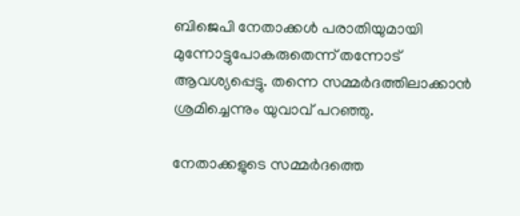ബിജെപി നേതാക്കൾ പരാതിയുമായി മുന്നോട്ടുപോകരുതെന്ന് തന്നോട് ആവശ്യപ്പെട്ടു. തന്നെ സമ്മർദത്തിലാക്കാൻ ശ്രമിച്ചെന്നും യുവാവ് പറഞ്ഞു.

നേതാക്കളുടെ സമ്മർദത്തെ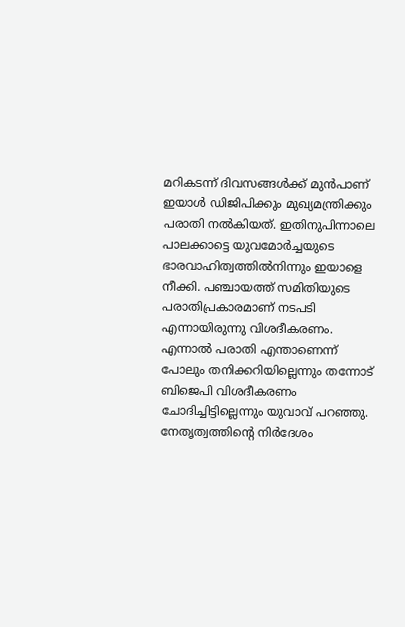മറികടന്ന് ദിവസങ്ങൾക്ക് മുൻപാണ് ഇയാൾ ഡിജിപിക്കും മുഖ്യമന്ത്രിക്കും പരാതി നൽകിയത്. ഇതിനുപിന്നാലെ പാലക്കാട്ടെ യുവമോർച്ചയുടെ ഭാരവാഹിത്വത്തിൽനിന്നും ഇയാളെ നീക്കി. പഞ്ചായത്ത് സമിതിയുടെ പരാതിപ്രകാരമാണ് നടപടി എന്നായിരുന്നു വിശദീകരണം. എന്നാൽ പരാതി എന്താണെന്ന് പോലും തനിക്കറിയില്ലെന്നും തന്നോട് ബിജെപി വിശദീകരണം ചോദിച്ചിട്ടില്ലെന്നും യുവാവ് പറഞ്ഞു. നേതൃത്വത്തിന്റെ നിർദേശം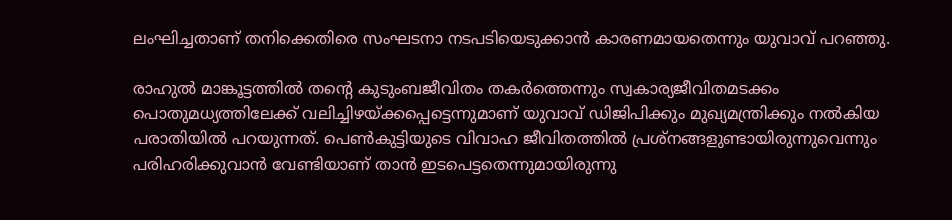ലംഘിച്ചതാണ് തനിക്കെതിരെ സംഘടനാ നടപടിയെടുക്കാൻ കാരണമായതെന്നും യുവാവ് പറഞ്ഞു.

രാഹുൽ മാങ്കൂട്ടത്തിൽ തന്റെ കുടുംബജീവിതം തകർത്തെന്നും സ്വകാര്യജീവിതമടക്കം പൊതുമധ്യത്തിലേക്ക് വലിച്ചിഴയ്ക്കപ്പെട്ടെന്നുമാണ് യുവാവ് ഡിജിപിക്കും മുഖ്യമന്ത്രിക്കും നൽകിയ പരാതിയിൽ പറയുന്നത്. പെൺകുട്ടിയുടെ വിവാഹ ജീവിതത്തിൽ പ്രശ്നങ്ങളുണ്ടായിരുന്നുവെന്നും പരിഹരിക്കുവാൻ വേണ്ടിയാണ് താൻ ഇടപെട്ടതെന്നുമായിരുന്നു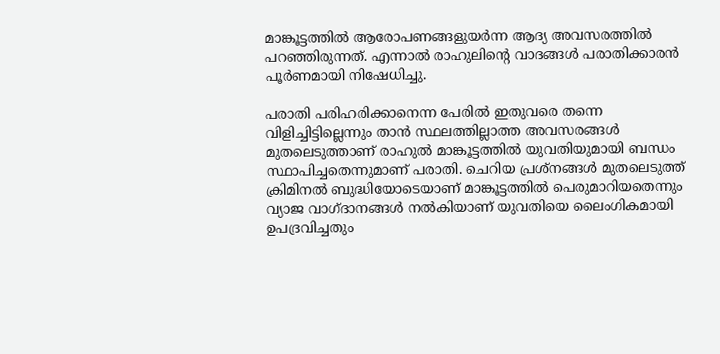മാങ്കൂട്ടത്തിൽ ആരോപണങ്ങളുയർന്ന ആദ്യ അവസരത്തിൽ പറഞ്ഞിരുന്നത്. എന്നാൽ രാഹുലിന്റെ വാദങ്ങൾ പരാതിക്കാരൻ പൂർണമായി നിഷേധിച്ചു.

പരാതി പരിഹരിക്കാനെന്ന പേരിൽ ഇതുവരെ തന്നെ വിളിച്ചിട്ടില്ലെന്നും താൻ സ്ഥലത്തില്ലാത്ത അവസരങ്ങൾ മുതലെടുത്താണ് രാഹുൽ മാങ്കൂട്ടത്തിൽ യുവതിയുമായി ബന്ധം സ്ഥാപിച്ചതെന്നുമാണ് പരാതി. ചെറിയ പ്രശ്നങ്ങൾ മുതലെടുത്ത് ക്രിമിനൽ ബുദ്ധിയോടെയാണ് മാങ്കൂട്ടത്തിൽ പെരുമാറിയതെന്നും വ്യാജ വാഗ്ദാനങ്ങൾ നൽകിയാണ് യുവതിയെ ലൈംഗികമായി ഉപദ്രവിച്ചതും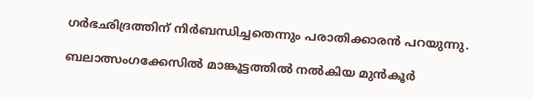ഗർഭഛിദ്രത്തിന് നിർബന്ധിച്ചതെന്നും പരാതിക്കാരൻ പറയുന്നു.

ബലാത്സംഗക്കേസിൽ മാങ്കൂട്ടത്തിൽ നൽകിയ മുൻകൂർ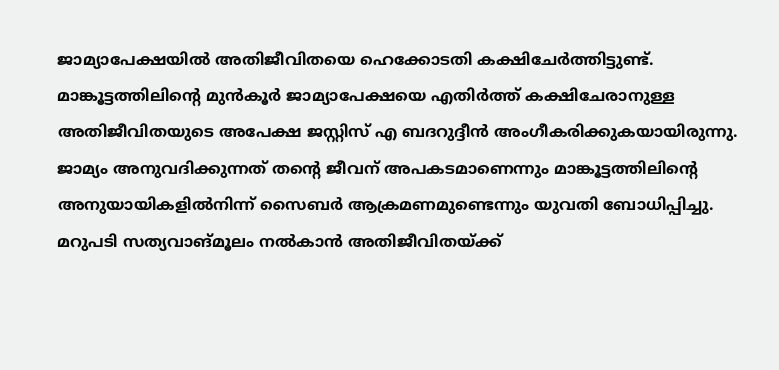ജാമ്യാപേക്ഷയിൽ അതിജീവിതയെ ഹെക്കോടതി കക്ഷിചേർത്തിട്ടുണ്ട്. മാങ്കൂട്ടത്തിലിന്റെ മുൻകൂർ ജാമ്യാപേക്ഷയെ എതിർത്ത് കക്ഷിചേരാനുള്ള അതിജീവിതയുടെ അപേക്ഷ ജസ്റ്റിസ് എ ബദറുദ്ദീൻ അംഗീകരിക്കുകയായിരുന്നു. ജാമ്യം അനുവദിക്കുന്നത് തന്റെ ജീവന് അപകടമാണെന്നും മാങ്കൂട്ടത്തിലിന്റെ അനുയായികളിൽനിന്ന് സൈബർ ആക്രമണമുണ്ടെന്നും യുവതി ബോധിപ്പിച്ചു. മറുപടി സത്യവാങ്മൂലം നൽകാൻ അതിജീവിതയ്‌ക്ക്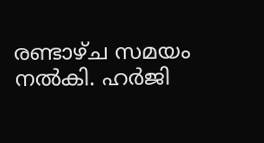രണ്ടാഴ്ച സമയം നൽകി. ഹർജി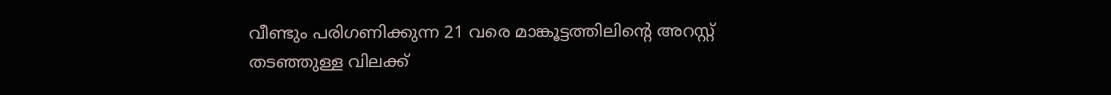വീണ്ടും പരിഗണിക്കുന്ന 21 വരെ മാങ്കൂട്ടത്തിലിന്റെ അറസ്റ്റ് തടഞ്ഞുള്ള വിലക്ക്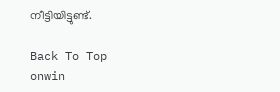നീട്ടിയിട്ടുണ്ട്.

Back To Top
onwin